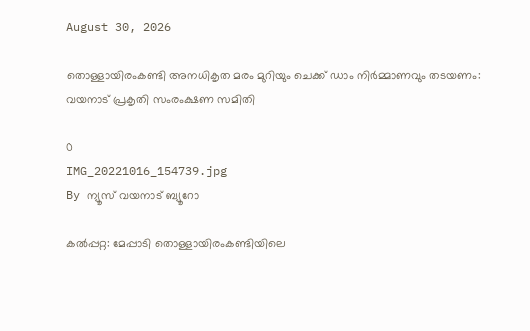August 30, 2026

തൊള്ളായിരംകണ്ടി അനധികൃത മരം മുറിയും ചെക്ക് ഡാം നിർമ്മാണവും തടയണം: വയനാട് പ്രകൃതി സംരംക്ഷണ സമിതി

0
IMG_20221016_154739.jpg
By ന്യൂസ് വയനാട് ബ്യൂറോ

കല്‍പ്പറ്റ: മേപ്പാടി തൊള്ളായിരംകണ്ടിയിലെ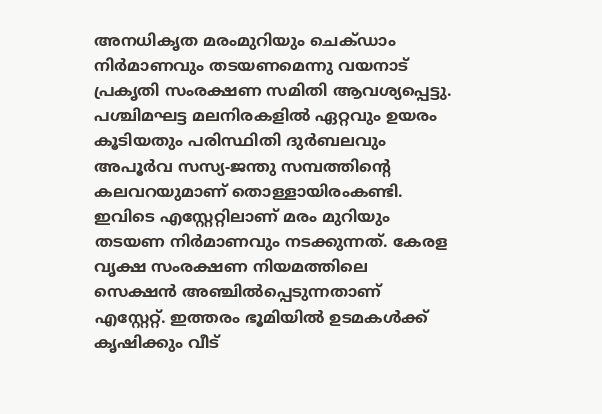അനധികൃത മരംമുറിയും ചെക്ഡാം നിര്‍മാണവും തടയണമെന്നു വയനാട് പ്രകൃതി സംരക്ഷണ സമിതി ആവശ്യപ്പെട്ടു. പശ്ചിമഘട്ട മലനിരകളില്‍ ഏറ്റവും ഉയരം കൂടിയതും പരിസ്ഥിതി ദുര്‍ബലവും അപൂര്‍വ സസ്യ-ജന്തു സമ്പത്തിന്റെ കലവറയുമാണ് തൊള്ളായിരംകണ്ടി. ഇവിടെ എസ്റ്റേറ്റിലാണ് മരം മുറിയും തടയണ നിര്‍മാണവും നടക്കുന്നത്. കേരള വൃക്ഷ സംരക്ഷണ നിയമത്തിലെ സെക്ഷന്‍ അഞ്ചില്‍പ്പെടുന്നതാണ് എസ്റ്റേറ്റ്. ഇത്തരം ഭൂമിയില്‍ ഉടമകള്‍ക്ക് കൃഷിക്കും വീട്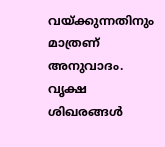വയ്ക്കുന്നതിനും മാത്രണ് അനുവാദം. വൃക്ഷ ശിഖരങ്ങള്‍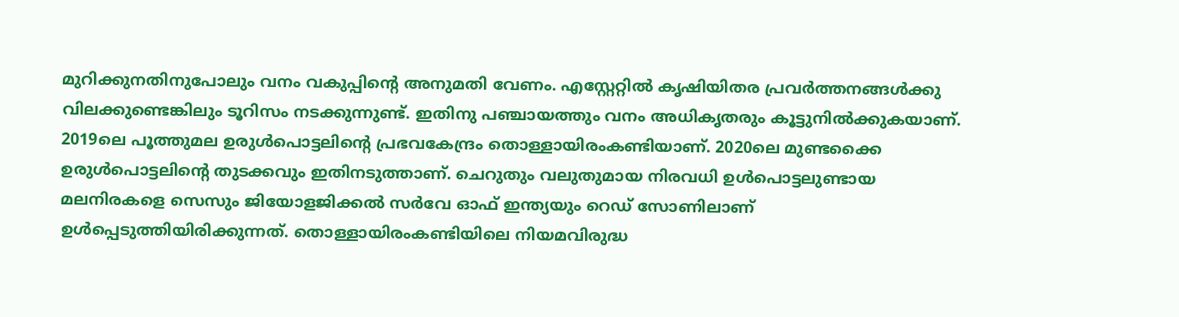മുറിക്കുനതിനുപോലും വനം വകുപ്പിന്റെ അനുമതി വേണം. എസ്റ്റേറ്റില്‍ കൃഷിയിതര പ്രവര്‍ത്തനങ്ങള്‍ക്കു വിലക്കുണ്ടെങ്കിലും ടൂറിസം നടക്കുന്നുണ്ട്. ഇതിനു പഞ്ചായത്തും വനം അധികൃതരും കൂട്ടുനില്‍ക്കുകയാണ്. 2019ലെ പൂത്തുമല ഉരുള്‍പൊട്ടലിന്റെ പ്രഭവകേന്ദ്രം തൊള്ളായിരംകണ്ടിയാണ്. 2020ലെ മുണ്ടക്കൈ ഉരുള്‍പൊട്ടലിന്റെ തുടക്കവും ഇതിനടുത്താണ്. ചെറുതും വലുതുമായ നിരവധി ഉള്‍പൊട്ടലുണ്ടായ മലനിരകളെ സെസും ജിയോളജിക്കല്‍ സര്‍വേ ഓഫ് ഇന്ത്യയും റെഡ് സോണിലാണ് ഉള്‍പ്പെടുത്തിയിരിക്കുന്നത്. തൊള്ളായിരംകണ്ടിയിലെ നിയമവിരുദ്ധ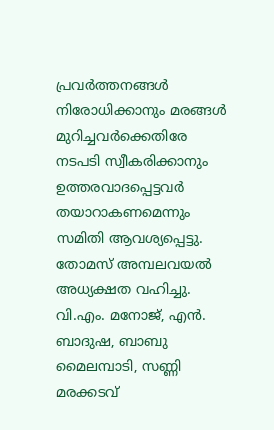പ്രവര്‍ത്തനങ്ങള്‍ നിരോധിക്കാനും മരങ്ങള്‍ മുറിച്ചവര്‍ക്കെതിരേ നടപടി സ്വീകരിക്കാനും ഉത്തരവാദപ്പെട്ടവര്‍ തയാറാകണമെന്നും സമിതി ആവശ്യപ്പെട്ടു. തോമസ് അമ്പലവയല്‍ അധ്യക്ഷത വഹിച്ചു. വി.എം. മനോജ്, എന്‍. ബാദുഷ, ബാബു മൈലമ്പാടി, സണ്ണി മരക്കടവ്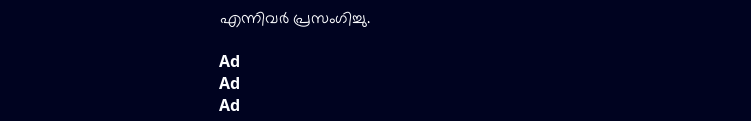എന്നിവര്‍ പ്രസംഗിച്ചു.

Ad
Ad
Ad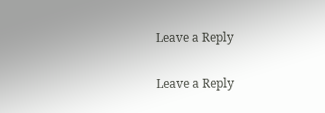Leave a Reply

Leave a Reply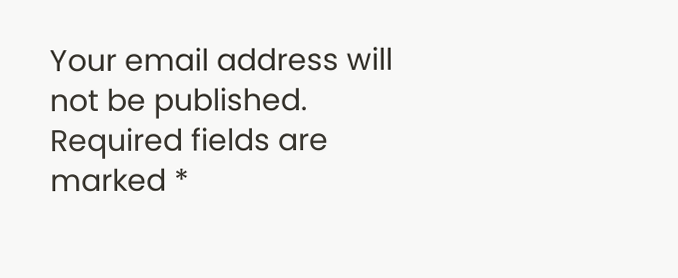Your email address will not be published. Required fields are marked *